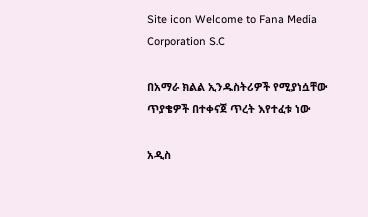Site icon Welcome to Fana Media Corporation S.C

በአማራ ክልል ኢንዱስትሪዎች የሚያነሷቸው ጥያቄዎች በተቀናጀ ጥረት እየተፈቱ ነው

አዲስ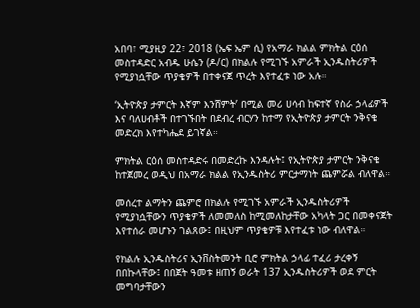አበባ፣ ሚያዚያ 22፣ 2018 (ኤፍ ኤም ሲ) የአማራ ክልል ምክትል ርዕሰ መስተዳድር አብዱ ሁሴን (ዶ/ር) በክልሉ የሚገኙ አምራች ኢንዱስትሪዎች የሚያነሷቸው ጥያቄዎች በተቀናጀ ጥረት እየተፈቱ ነው አሉ።

‘ኢትዮጵያ ታምርት እኛም እንሸምት’ በሚል መሪ ሀሳብ ከፍተኛ የስራ ኃላፊዎች እና ባለሀብቶች በተገኙበት በደብረ ብርሃን ከተማ የኢትዮጵያ ታምርት ንቅናቄ መድረክ እየተካሔደ ይገኛል።

ምክትል ርዕሰ መስተዳድሩ በመድረኩ እንዳሉት፤ የኢትዮጵያ ታምርት ንቅናቄ ከተጀመረ ወዲህ በአማራ ክልል የኢንዱስትሪ ምርታማነት ጨምሯል ብለዋል።

መሰረተ ልማትን ጨምሮ በክልሉ የሚገኙ አምራች ኢንዱስትሪዎች የሚያነሷቸውን ጥያቄዎች ለመመለስ ከሚመለከታቸው አካላት ጋር በመቀናጀት እየተሰራ መሆኑን ገልጸው፤ በዚህም ጥያቄዎቹ እየተፈቱ ነው ብለዋል።

የክልሉ ኢንዱስትሪና ኢንቨስትመንት ቢሮ ምክትል ኃላፊ ተፈሪ ታረቀኝ በበኩላቸው፤ በበጀት ዓመቱ ዘጠኝ ወራት 137 ኢንዱስትሪዎች ወደ ምርት መግባታቸውን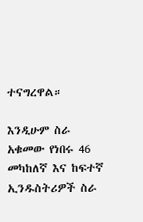ተናግረዋል።

እንዲሁም ስራ አቁመው የነበሩ 46 መካከለኛ እና ከፍተኛ ኢንዱስትሪዎች ስራ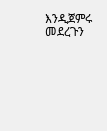እንዲጀምሩ መደረጉን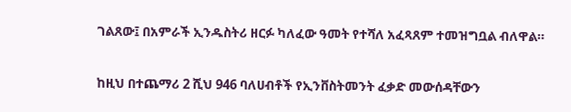ገልጸው፤ በአምራች ኢንዱስትሪ ዘርፉ ካለፈው ዓመት የተሻለ አፈጻጸም ተመዝግቧል ብለዋል።

ከዚህ በተጨማሪ 2 ሺህ 946 ባለሀብቶች የኢንቨስትመንት ፈቃድ መውሰዳቸውን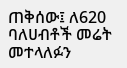ጠቅሰው፤ ለ620 ባለሀብቶች መሬት መተላለፉን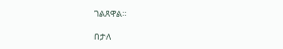ገልጸዋል።

በታለ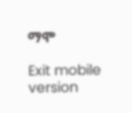ማሞ

Exit mobile version